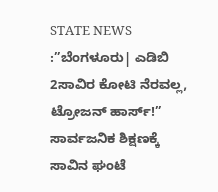STATE NEWS :”ಬೆಂಗಳೂರು| ಎಡಿಬಿ 2ಸಾವಿರ ಕೋಟಿ ನೆರವಲ್ಲ, ಟ್ರೋಜನ್ ಹಾರ್ಸ್!” ಸಾರ್ವಜನಿಕ ಶಿಕ್ಷಣಕ್ಕೆ ಸಾವಿನ ಘಂಟೆ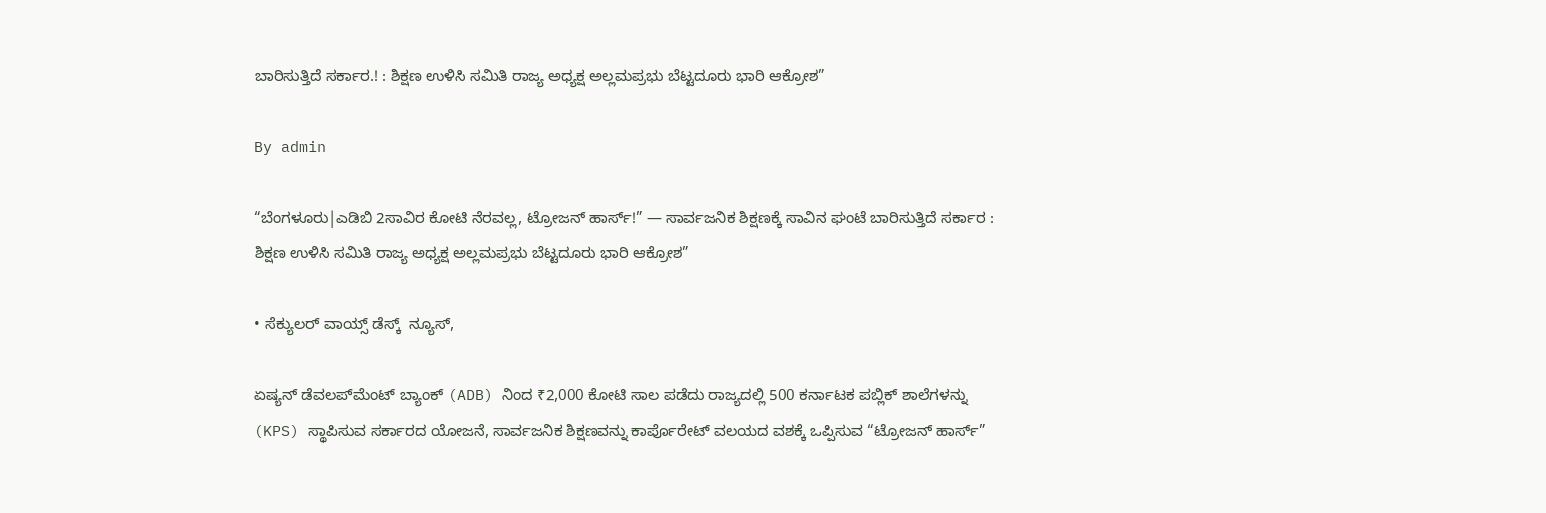ಬಾರಿಸುತ್ತಿದೆ ಸರ್ಕಾರ.! : ಶಿಕ್ಷಣ ಉಳಿಸಿ ಸಮಿತಿ ರಾಜ್ಯ ಅಧ್ಯಕ್ಷ ಅಲ್ಲಮಪ್ರಭು ಬೆಟ್ಟದೂರು ಭಾರಿ ಆಕ್ರೋಶ”

By admin

“ಬೆಂಗಳೂರು|ಎಡಿಬಿ 2ಸಾವಿರ ಕೋಟಿ ನೆರವಲ್ಲ, ಟ್ರೋಜನ್ ಹಾರ್ಸ್!” — ಸಾರ್ವಜನಿಕ ಶಿಕ್ಷಣಕ್ಕೆ ಸಾವಿನ ಘಂಟೆ ಬಾರಿಸುತ್ತಿದೆ ಸರ್ಕಾರ : ಶಿಕ್ಷಣ ಉಳಿಸಿ ಸಮಿತಿ ರಾಜ್ಯ ಅಧ್ಯಕ್ಷ ಅಲ್ಲಮಪ್ರಭು ಬೆಟ್ಟದೂರು ಭಾರಿ ಆಕ್ರೋಶ”

• ಸೆಕ್ಯುಲರ್‌ ವಾಯ್ಸ್‌ ಡೆಸ್ಕ್‌  ನ್ಯೂಸ್‌,

ಏಷ್ಯನ್ ಡೆವಲಪ್‌ಮೆಂಟ್ ಬ್ಯಾಂಕ್‌ (ADB) ನಿಂದ ₹2,000 ಕೋಟಿ ಸಾಲ ಪಡೆದು ರಾಜ್ಯದಲ್ಲಿ 500 ಕರ್ನಾಟಕ ಪಬ್ಲಿಕ್ ಶಾಲೆಗಳನ್ನು (KPS) ಸ್ಥಾಪಿಸುವ ಸರ್ಕಾರದ ಯೋಜನೆ, ಸಾರ್ವಜನಿಕ ಶಿಕ್ಷಣವನ್ನು ಕಾರ್ಪೊರೇಟ್ ವಲಯದ ವಶಕ್ಕೆ ಒಪ್ಪಿಸುವ “ಟ್ರೋಜನ್ ಹಾರ್ಸ್”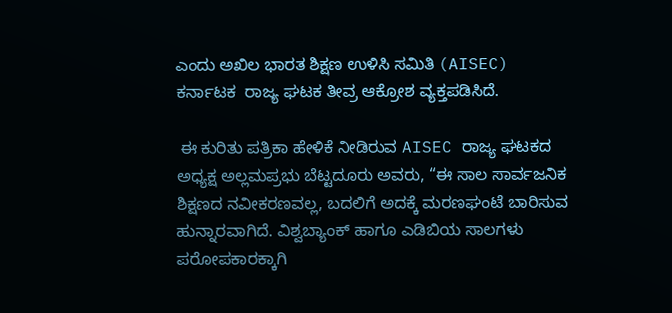ಎಂದು ಅಖಿಲ ಭಾರತ ಶಿಕ್ಷಣ ಉಳಿಸಿ ಸಮಿತಿ (AISEC) ಕರ್ನಾಟಕ  ರಾಜ್ಯ ಘಟಕ ತೀವ್ರ ಆಕ್ರೋಶ ವ್ಯಕ್ತಪಡಿಸಿದೆ.

 ಈ ಕುರಿತು ಪತ್ರಿಕಾ ಹೇಳಿಕೆ ನೀಡಿರುವ AISEC ರಾಜ್ಯ ಘಟಕದ ಅಧ್ಯಕ್ಷ ಅಲ್ಲಮಪ್ರಭು ಬೆಟ್ಟದೂರು ಅವರು, “ಈ ಸಾಲ ಸಾರ್ವಜನಿಕ ಶಿಕ್ಷಣದ ನವೀಕರಣವಲ್ಲ, ಬದಲಿಗೆ ಅದಕ್ಕೆ ಮರಣಘಂಟೆ ಬಾರಿಸುವ ಹುನ್ನಾರವಾಗಿದೆ. ವಿಶ್ವಬ್ಯಾಂಕ್ ಹಾಗೂ ಎಡಿಬಿಯ ಸಾಲಗಳು ಪರೋಪಕಾರಕ್ಕಾಗಿ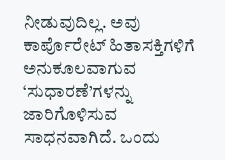ನೀಡುವುದಿಲ್ಲ. ಅವು ಕಾರ್ಪೊರೇಟ್ ಹಿತಾಸಕ್ತಿಗಳಿಗೆ ಅನುಕೂಲವಾಗುವ ‘ಸುಧಾರಣೆ’ಗಳನ್ನು ಜಾರಿಗೊಳಿಸುವ ಸಾಧನವಾಗಿದೆ. ಒಂದು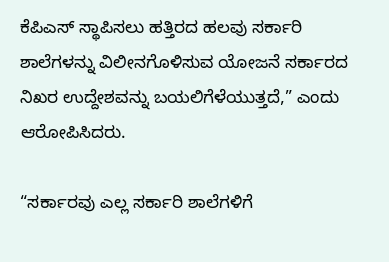ಕೆಪಿಎಸ್ ಸ್ಥಾಪಿಸಲು ಹತ್ತಿರದ ಹಲವು ಸರ್ಕಾರಿ ಶಾಲೆಗಳನ್ನು ವಿಲೀನಗೊಳಿಸುವ ಯೋಜನೆ ಸರ್ಕಾರದ ನಿಖರ ಉದ್ದೇಶವನ್ನು ಬಯಲಿಗೆಳೆಯುತ್ತದೆ,” ಎಂದು ಆರೋಪಿಸಿದರು.

“ಸರ್ಕಾರವು ಎಲ್ಲ ಸರ್ಕಾರಿ ಶಾಲೆಗಳಿಗೆ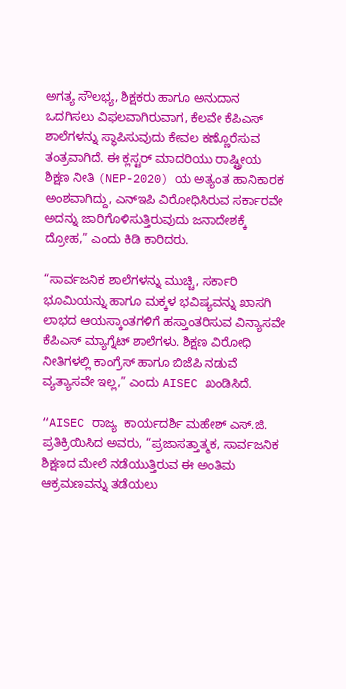ಅಗತ್ಯ ಸೌಲಭ್ಯ, ಶಿಕ್ಷಕರು ಹಾಗೂ ಅನುದಾನ ಒದಗಿಸಲು ವಿಫಲವಾಗಿರುವಾಗ, ಕೆಲವೇ ಕೆಪಿಎಸ್ ಶಾಲೆಗಳನ್ನು ಸ್ಥಾಪಿಸುವುದು ಕೇವಲ ಕಣ್ಣೊರೆಸುವ ತಂತ್ರವಾಗಿದೆ. ಈ ಕ್ಲಸ್ಟರ್ ಮಾದರಿಯು ರಾಷ್ಟ್ರೀಯ ಶಿಕ್ಷಣ ನೀತಿ (NEP-2020) ಯ ಅತ್ಯಂತ ಹಾನಿಕಾರಕ ಅಂಶವಾಗಿದ್ದು, ಎನ್‌ಇಪಿ ವಿರೋಧಿಸಿರುವ ಸರ್ಕಾರವೇ ಅದನ್ನು ಜಾರಿಗೊಳಿಸುತ್ತಿರುವುದು ಜನಾದೇಶಕ್ಕೆ ದ್ರೋಹ,” ಎಂದು ಕಿಡಿ ಕಾರಿದರು.

“ಸಾರ್ವಜನಿಕ ಶಾಲೆಗಳನ್ನು ಮುಚ್ಚಿ, ಸರ್ಕಾರಿ ಭೂಮಿಯನ್ನು ಹಾಗೂ ಮಕ್ಕಳ ಭವಿಷ್ಯವನ್ನು ಖಾಸಗಿ ಲಾಭದ ಆಯಸ್ಕಾಂತಗಳಿಗೆ ಹಸ್ತಾಂತರಿಸುವ ವಿನ್ಯಾಸವೇ ಕೆಪಿಎಸ್ ಮ್ಯಾಗ್ನೆಟ್ ಶಾಲೆಗಳು. ಶಿಕ್ಷಣ ವಿರೋಧಿ ನೀತಿಗಳಲ್ಲಿ ಕಾಂಗ್ರೆಸ್ ಹಾಗೂ ಬಿಜೆಪಿ ನಡುವೆ ವ್ಯತ್ಯಾಸವೇ ಇಲ್ಲ,” ಎಂದು AISEC ಖಂಡಿಸಿದೆ.

“AISEC ರಾಜ್ಯ  ಕಾರ್ಯದರ್ಶಿ ಮಹೇಶ್ ಎಸ್.ಜಿ.  ಪ್ರತಿಕ್ರಿಯಿಸಿದ ಅವರು, “ಪ್ರಜಾಸತ್ತಾತ್ಮಕ, ಸಾರ್ವಜನಿಕ ಶಿಕ್ಷಣದ ಮೇಲೆ ನಡೆಯುತ್ತಿರುವ ಈ ಅಂತಿಮ ಆಕ್ರಮಣವನ್ನು ತಡೆಯಲು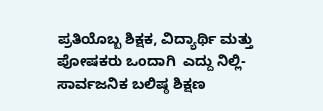ಪ್ರತಿಯೊಬ್ಬ ಶಿಕ್ಷಕ, ವಿದ್ಯಾರ್ಥಿ ಮತ್ತು ಪೋಷಕರು ಒಂದಾಗಿ  ಎದ್ದು ನಿಲ್ಲಿ-ಸಾರ್ವಜನಿಕ ಬಲಿಷ್ಠ ಶಿಕ್ಷಣ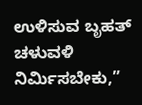ಉಳಿಸುವ ಬೃಹತ್‌ ಚಳುವಳಿ ನಿರ್ಮಿಸಬೇಕು,”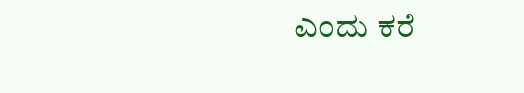ಎಂದು ಕರೆ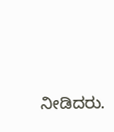ನೀಡಿದರು.